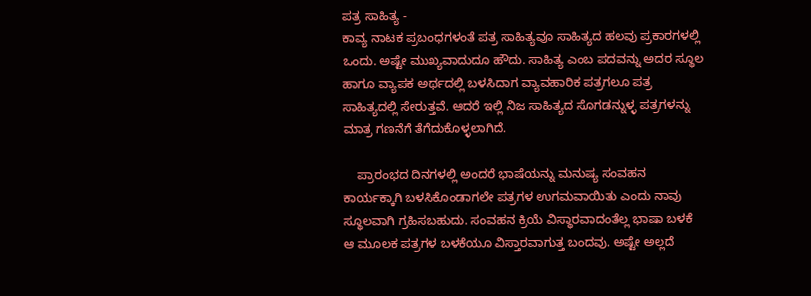ಪತ್ರ ಸಾಹಿತ್ಯ -
ಕಾವ್ಯ ನಾಟಕ ಪ್ರಬಂಧಗಳಂತೆ ಪತ್ರ ಸಾಹಿತ್ಯವೂ ಸಾಹಿತ್ಯದ ಹಲವು ಪ್ರಕಾರಗಳಲ್ಲಿ ಒಂದು. ಅಷ್ಟೇ ಮುಖ್ಯವಾದುದೂ ಹೌದು. ಸಾಹಿತ್ಯ ಎಂಬ ಪದವನ್ನು ಅದರ ಸ್ಥೂಲ ಹಾಗೂ ವ್ಯಾಪಕ ಅರ್ಥದಲ್ಲಿ ಬಳಸಿದಾಗ ವ್ಯಾವಹಾರಿಕ ಪತ್ರಗಲೂ ಪತ್ರ ಸಾಹಿತ್ಯದಲ್ಲಿ ಸೇರುತ್ತವೆ. ಆದರೆ ಇಲ್ಲಿ ನಿಜ ಸಾಹಿತ್ಯದ ಸೊಗಡನ್ನುಳ್ಳ ಪತ್ರಗಳನ್ನು ಮಾತ್ರ ಗಣನೆಗೆ ತೆಗೆದುಕೊಳ್ಳಲಾಗಿದೆ.

    ಪ್ರಾರಂಭದ ದಿನಗಳಲ್ಲಿ ಅಂದರೆ ಭಾಷೆಯನ್ನು ಮನುಷ್ಯ ಸಂವಹನ ಕಾರ್ಯಕ್ಕಾಗಿ ಬಳಸಿಕೊಂಡಾಗಲೇ ಪತ್ರಗಳ ಉಗಮವಾಯಿತು ಎಂದು ನಾವು ಸ್ಥೂಲವಾಗಿ ಗ್ರಹಿಸಬಹುದು. ಸಂವಹನ ಕ್ರಿಯೆ ವಿಸ್ಥಾರವಾದಂತೆಲ್ಲ ಭಾಷಾ ಬಳಕೆ ಆ ಮೂಲಕ ಪತ್ರಗಳ ಬಳಕೆಯೂ ವಿಸ್ತಾರವಾಗುತ್ತ ಬಂದವು. ಅಷ್ಟೇ ಅಲ್ಲದೆ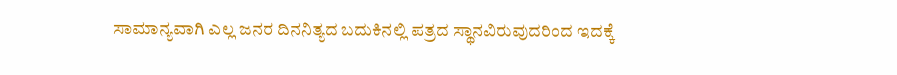ಸಾಮಾನ್ಯವಾಗಿ ಎಲ್ಲ ಜನರ ದಿನನಿತ್ಯದ ಬದುಕಿನಲ್ಲಿ ಪತ್ರದ ಸ್ಥಾನವಿರುವುದರಿಂದ ಇದಕ್ಕೆ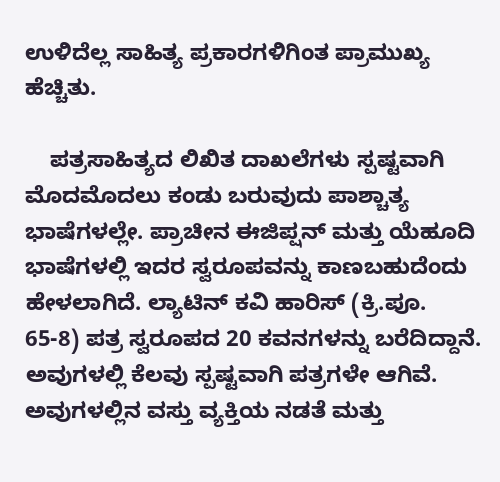ಉಳಿದೆಲ್ಲ ಸಾಹಿತ್ಯ ಪ್ರಕಾರಗಳಿಗಿಂತ ಪ್ರಾಮುಖ್ಯ ಹೆಚ್ಚಿತು.

    ಪತ್ರಸಾಹಿತ್ಯದ ಲಿಖಿತ ದಾಖಲೆಗಳು ಸ್ಪಷ್ಟವಾಗಿ ಮೊದಮೊದಲು ಕಂಡು ಬರುವುದು ಪಾಶ್ಚಾತ್ಯ ಭಾಷೆಗಳಲ್ಲೇ. ಪ್ರಾಚೀನ ಈಜಿಪ್ಷನ್ ಮತ್ತು ಯೆಹೂದಿ ಭಾಷೆಗಳಲ್ಲಿ ಇದರ ಸ್ವರೂಪವನ್ನು ಕಾಣಬಹುದೆಂದು ಹೇಳಲಾಗಿದೆ. ಲ್ಯಾಟಿನ್ ಕವಿ ಹಾರಿಸ್ (ಕ್ರಿ.ಪೂ. 65-8) ಪತ್ರ ಸ್ವರೂಪದ 20 ಕವನಗಳನ್ನು ಬರೆದಿದ್ದಾನೆ. ಅವುಗಳಲ್ಲಿ ಕೆಲವು ಸ್ಪಷ್ಟವಾಗಿ ಪತ್ರಗಳೇ ಆಗಿವೆ. ಅವುಗಳಲ್ಲಿನ ವಸ್ತು ವ್ಯಕ್ತಿಯ ನಡತೆ ಮತ್ತು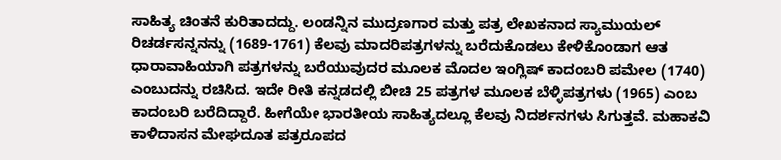ಸಾಹಿತ್ಯ ಚಿಂತನೆ ಕುರಿತಾದದ್ದು. ಲಂಡನ್ನಿನ ಮುದ್ರಣಗಾರ ಮತ್ತು ಪತ್ರ ಲೇಖಕನಾದ ಸ್ಯಾಮುಯಲ್ ರಿಚರ್ಡಸನ್ನನನ್ನು (1689-1761) ಕೆಲವು ಮಾದರಿಪತ್ರಗಳನ್ನು ಬರೆದುಕೊಡಲು ಕೇಳಿಕೊಂಡಾಗ ಆತ ಧಾರಾವಾಹಿಯಾಗಿ ಪತ್ರಗಳನ್ನು ಬರೆಯುವುದರ ಮೂಲಕ ಮೊದಲ ಇಂಗ್ಲಿಷ್ ಕಾದಂಬರಿ ಪಮೇಲ (1740) ಎಂಬುದನ್ನು ರಚಿಸಿದ. ಇದೇ ರೀತಿ ಕನ್ನಡದಲ್ಲಿ ಬೀಚಿ 25 ಪತ್ರಗಳ ಮೂಲಕ ಬೆಳ್ಳಿಪತ್ರಗಳು (1965) ಎಂಬ ಕಾದಂಬರಿ ಬರೆದಿದ್ದಾರೆ. ಹೀಗೆಯೇ ಭಾರತೀಯ ಸಾಹಿತ್ಯದಲ್ಲೂ ಕೆಲವು ನಿದರ್ಶನಗಳು ಸಿಗುತ್ತವೆ. ಮಹಾಕವಿ ಕಾಳಿದಾಸನ ಮೇಘದೂತ ಪತ್ರರೂಪದ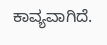ಕಾವ್ಯವಾಗಿದೆ.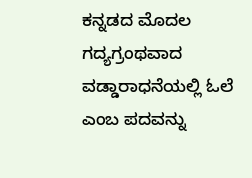ಕನ್ನಡದ ಮೊದಲ ಗದ್ಯಗ್ರಂಥವಾದ ವಡ್ಡಾರಾಧನೆಯಲ್ಲಿ ಓಲೆ ಎಂಬ ಪದವನ್ನು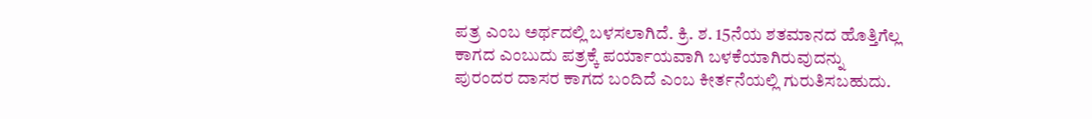ಪತ್ರ ಎಂಬ ಅರ್ಥದಲ್ಲಿ ಬಳಸಲಾಗಿದೆ. ಕ್ರಿ. ಶ. 15ನೆಯ ಶತಮಾನದ ಹೊತ್ತಿಗೆಲ್ಲ ಕಾಗದ ಎಂಬುದು ಪತ್ರಕ್ಕೆ ಪರ್ಯಾಯವಾಗಿ ಬಳಕೆಯಾಗಿರುವುದನ್ನು ಪುರಂದರ ದಾಸರ ಕಾಗದ ಬಂದಿದೆ ಎಂಬ ಕೀರ್ತನೆಯಲ್ಲಿ ಗುರುತಿಸಬಹುದು.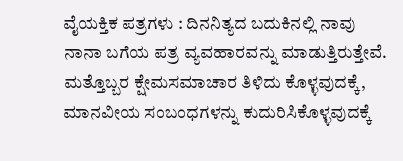ವೈಯಕ್ತಿಕ ಪತ್ರಗಳು : ದಿನನಿತ್ಯದ ಬದುಕಿನಲ್ಲಿ ನಾವು ನಾನಾ ಬಗೆಯ ಪತ್ರ ವ್ಯವಹಾರವನ್ನು ಮಾಡುತ್ತಿರುತ್ತೇವೆ. ಮತ್ತೊಬ್ಬರ ಕ್ಷೇಮಸಮಾಚಾರ ತಿಳಿದು ಕೊಳ್ಳವುದಕ್ಕೆ, ಮಾನವೀಯ ಸಂಬಂಧಗಳನ್ನು ಕುದುರಿಸಿಕೊಳ್ಳವುದಕ್ಕೆ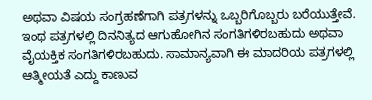ಅಥವಾ ವಿಷಯ ಸಂಗ್ರಹಣೆಗಾಗಿ ಪತ್ರಗಳನ್ನು ಒಬ್ಬರಿಗೊಬ್ಬರು ಬರೆಯುತ್ತೇವೆ. ಇಂಥ ಪತ್ರಗಳಲ್ಲಿ ದಿನನಿತ್ಯದ ಆಗುಹೋಗಿನ ಸಂಗತಿಗಳಿರಬಹುದು ಅಥವಾ ವೈಯಕ್ತಿಕ ಸಂಗತಿಗಳಿರಬಹುದು. ಸಾಮಾನ್ಯವಾಗಿ ಈ ಮಾದರಿಯ ಪತ್ರಗಳಲ್ಲಿ ಆತ್ಮೀಯತೆ ಎದ್ದು ಕಾಣುವ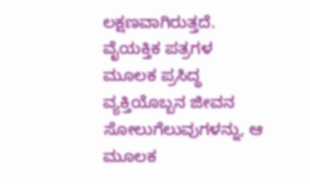ಲಕ್ಷಣವಾಗಿರುತ್ತದೆ. ವೈಯಕ್ತಿಕ ಪತ್ರಗಳ ಮೂಲಕ ಪ್ರಸಿದ್ಧ ವ್ಯಕ್ತಿಯೊಬ್ಬನ ಜೀವನ ಸೋಲುಗೆಲುವುಗಳನ್ನು, ಆ ಮೂಲಕ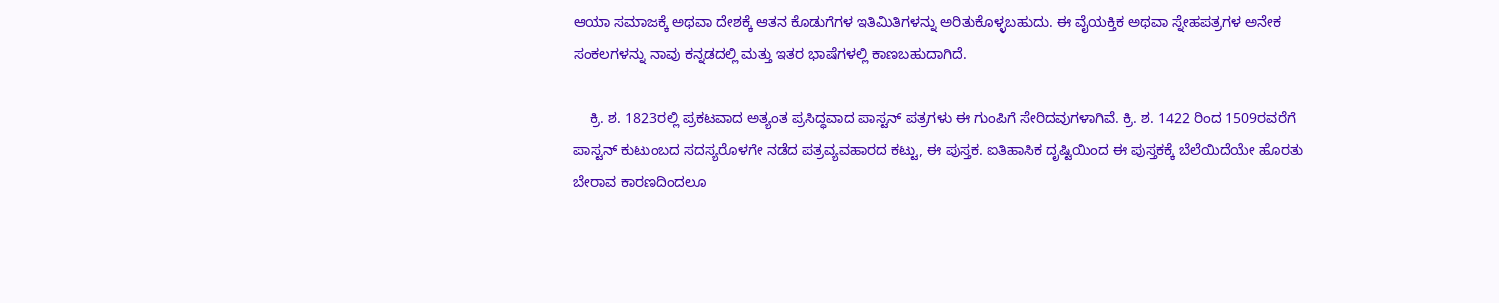ಆಯಾ ಸಮಾಜಕ್ಕೆ ಅಥವಾ ದೇಶಕ್ಕೆ ಆತನ ಕೊಡುಗೆಗಳ ಇತಿಮಿತಿಗಳನ್ನು ಅರಿತುಕೊಳ್ಳಬಹುದು. ಈ ವೈಯಕ್ತಿಕ ಅಥವಾ ಸ್ನೇಹಪತ್ರಗಳ ಅನೇಕ ಸಂಕಲಗಳನ್ನು ನಾವು ಕನ್ನಡದಲ್ಲಿ ಮತ್ತು ಇತರ ಭಾಷೆಗಳಲ್ಲಿ ಕಾಣಬಹುದಾಗಿದೆ.

    ಕ್ರಿ. ಶ. 1823ರಲ್ಲಿ ಪ್ರಕಟವಾದ ಅತ್ಯಂತ ಪ್ರಸಿದ್ಧವಾದ ಪಾಸ್ಟನ್ ಪತ್ರಗಳು ಈ ಗುಂಪಿಗೆ ಸೇರಿದವುಗಳಾಗಿವೆ. ಕ್ರಿ. ಶ. 1422 ರಿಂದ 1509ರವರೆಗೆ ಪಾಸ್ಟನ್ ಕುಟುಂಬದ ಸದಸ್ಯರೊಳಗೇ ನಡೆದ ಪತ್ರವ್ಯವಹಾರದ ಕಟ್ಟು, ಈ ಪುಸ್ತಕ. ಐತಿಹಾಸಿಕ ದೃಷ್ಟಿಯಿಂದ ಈ ಪುಸ್ತಕಕ್ಕೆ ಬೆಲೆಯಿದೆಯೇ ಹೊರತು ಬೇರಾವ ಕಾರಣದಿಂದಲೂ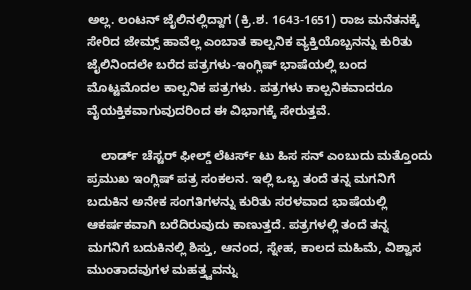ಅಲ್ಲ. ಲಂಟನ್ ಜೈಲಿನಲ್ಲಿದ್ದಾಗ (ಕ್ರಿ.ಶ. 1643-1651) ರಾಜ ಮನೆತನಕ್ಕೆ ಸೇರಿದ ಜೇಮ್ಸ್ ಹಾವೆಲ್ಲ ಎಂಬಾತ ಕಾಲ್ಪನಿಕ ವ್ಯಕ್ತಿಯೊಬ್ಬನನ್ನು ಕುರಿತು ಜೈಲಿನಿಂದಲೇ ಬರೆದ ಪತ್ರಗಳು-ಇಂಗ್ಲಿಷ್ ಭಾಷೆಯಲ್ಲಿ ಬಂದ ಮೊಟ್ಟಮೊದಲ ಕಾಲ್ಪನಿಕ ಪತ್ರಗಳು. ಪತ್ರಗಳು ಕಾಲ್ಪನಿಕವಾದರೂ ವೈಯಕ್ತಿಕವಾಗುವುದರಿಂದ ಈ ವಿಭಾಗಕ್ಕೆ ಸೇರುತ್ತವೆ.

    ಲಾರ್ಡ್ ಚೆಸ್ಟರ್ ಫೀಲ್ಡ್ ಲೆಟರ್ಸ್ ಟು ಹಿಸ ಸನ್ ಎಂಬುದು ಮತ್ತೊಂದು ಪ್ರಮುಖ ಇಂಗ್ಲಿಷ್ ಪತ್ರ ಸಂಕಲನ. ಇಲ್ಲಿ ಒಬ್ಬ ತಂದೆ ತನ್ನ ಮಗನಿಗೆ ಬದುಕಿನ ಅನೇಕ ಸಂಗತಿಗಳನ್ನು ಕುರಿತು ಸರಳವಾದ ಭಾಷೆಯಲ್ಲಿ ಆಕರ್ಷಕವಾಗಿ ಬರೆದಿರುವುದು ಕಾಣುತ್ತದೆ. ಪತ್ರಗಳಲ್ಲಿ ತಂದೆ ತನ್ನ ಮಗನಿಗೆ ಬದುಕಿನಲ್ಲಿ ಶಿಸ್ತು, ಆನಂದ, ಸ್ನೇಹ, ಕಾಲದ ಮಹಿಮೆ, ವಿಶ್ವಾಸ ಮುಂತಾದವುಗಳ ಮಹತ್ತ್ವವನ್ನು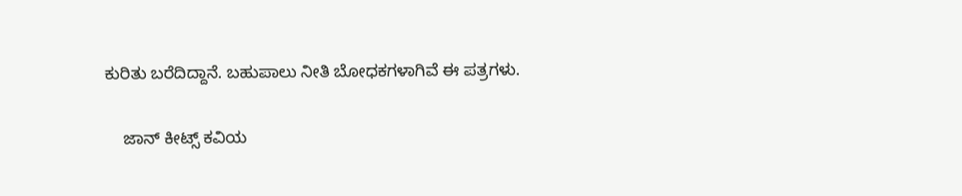ಕುರಿತು ಬರೆದಿದ್ದಾನೆ. ಬಹುಪಾಲು ನೀತಿ ಬೋಧಕಗಳಾಗಿವೆ ಈ ಪತ್ರಗಳು.

    ಜಾನ್ ಕೀಟ್ಸ್ ಕವಿಯ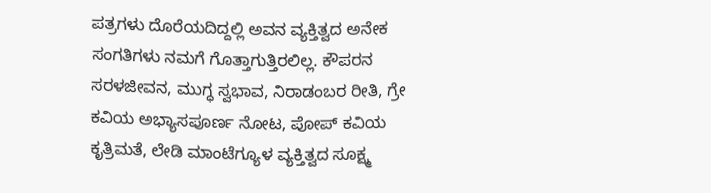ಪತ್ರಗಳು ದೊರೆಯದಿದ್ದಲ್ಲಿ ಅವನ ವ್ಯಕ್ತಿತ್ವದ ಅನೇಕ ಸಂಗತಿಗಳು ನಮಗೆ ಗೊತ್ತಾಗುತ್ತಿರಲಿಲ್ಲ. ಕೌಪರನ ಸರಳಜೀವನ, ಮುಗ್ಧ ಸ್ವಭಾವ, ನಿರಾಡಂಬರ ರೀತಿ, ಗ್ರೇ ಕವಿಯ ಅಭ್ಯಾಸಪೂರ್ಣ ನೋಟ, ಪೋಪ್ ಕವಿಯ ಕೃತ್ರಿಮತೆ, ಲೇಡಿ ಮಾಂಟೆಗ್ಯೂಳ ವ್ಯಕ್ತಿತ್ವದ ಸೂಕ್ಷ್ಮ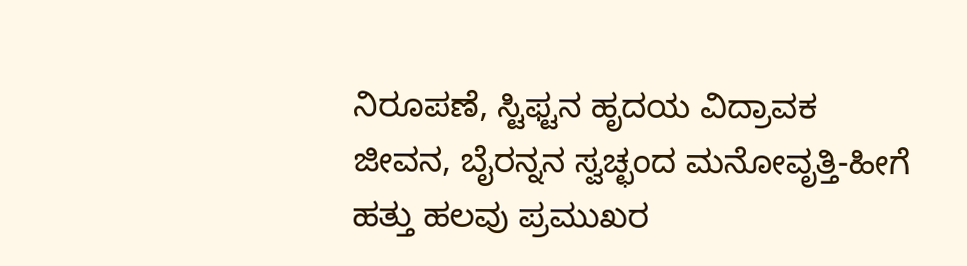ನಿರೂಪಣೆ, ಸ್ಟಿಫ್ಟನ ಹೃದಯ ವಿದ್ರಾವಕ ಜೀವನ, ಬೈರನ್ನನ ಸ್ವಚ್ಛಂದ ಮನೋವೃತ್ತಿ-ಹೀಗೆ ಹತ್ತು ಹಲವು ಪ್ರಮುಖರ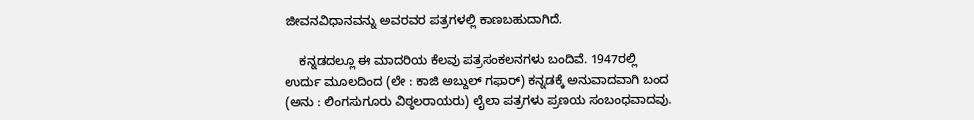ಜೀವನವಿಧಾನವನ್ನು ಅವರವರ ಪತ್ರಗಳಲ್ಲಿ ಕಾಣಬಹುದಾಗಿದೆ.

    ಕನ್ನಡದಲ್ಲೂ ಈ ಮಾದರಿಯ ಕೆಲವು ಪತ್ರಸಂಕಲನಗಳು ಬಂದಿವೆ. 1947ರಲ್ಲಿ ಉರ್ದು ಮೂಲದಿಂದ (ಲೇ : ಕಾಜಿ ಅಬ್ದುಲ್ ಗಫಾರ್) ಕನ್ನಡಕ್ಕೆ ಅನುವಾದವಾಗಿ ಬಂದ (ಅನು : ಲಿಂಗಸುಗೂರು ವಿಠ್ಠಲರಾಯರು) ಲೈಲಾ ಪತ್ರಗಳು ಪ್ರಣಯ ಸಂಬಂಧವಾದವು.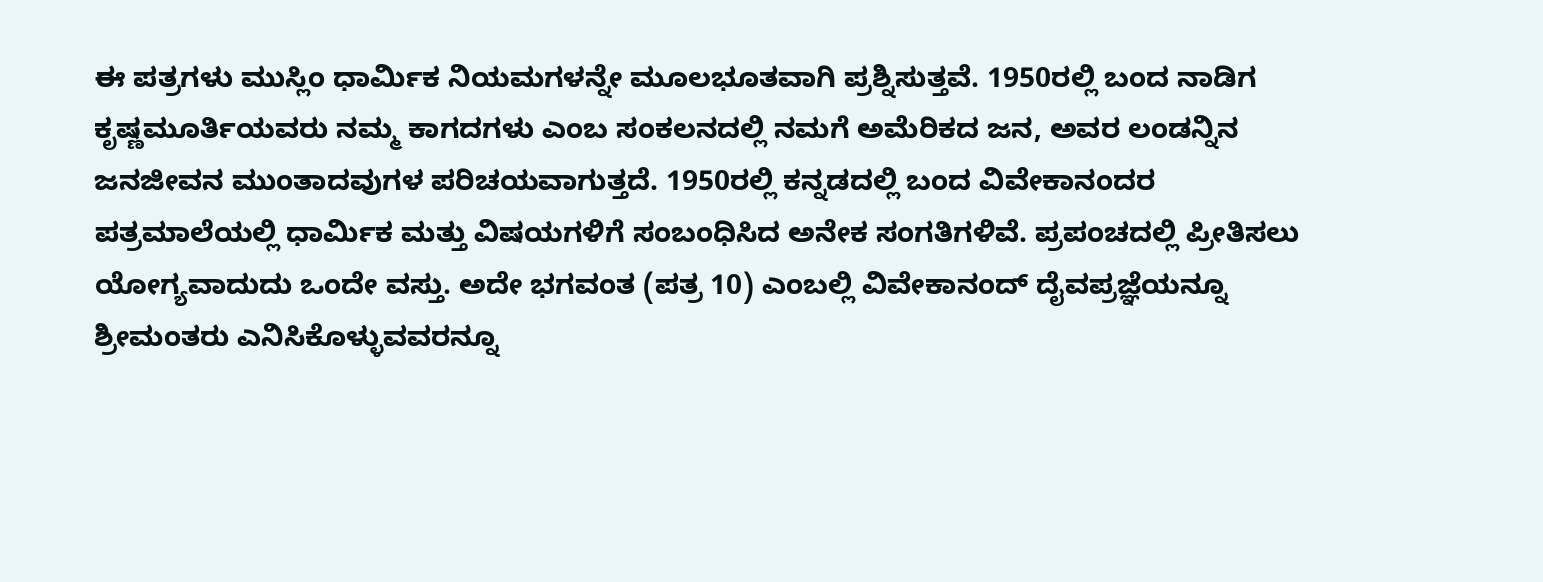ಈ ಪತ್ರಗಳು ಮುಸ್ಲಿಂ ಧಾರ್ಮಿಕ ನಿಯಮಗಳನ್ನೇ ಮೂಲಭೂತವಾಗಿ ಪ್ರಶ್ನಿಸುತ್ತವೆ. 1950ರಲ್ಲಿ ಬಂದ ನಾಡಿಗ ಕೃಷ್ಣಮೂರ್ತಿಯವರು ನಮ್ಮ ಕಾಗದಗಳು ಎಂಬ ಸಂಕಲನದಲ್ಲಿ ನಮಗೆ ಅಮೆರಿಕದ ಜನ, ಅವರ ಲಂಡನ್ನಿನ ಜನಜೀವನ ಮುಂತಾದವುಗಳ ಪರಿಚಯವಾಗುತ್ತದೆ. 1950ರಲ್ಲಿ ಕನ್ನಡದಲ್ಲಿ ಬಂದ ವಿವೇಕಾನಂದರ ಪತ್ರಮಾಲೆಯಲ್ಲಿ ಧಾರ್ಮಿಕ ಮತ್ತು ವಿಷಯಗಳಿಗೆ ಸಂಬಂಧಿಸಿದ ಅನೇಕ ಸಂಗತಿಗಳಿವೆ. ಪ್ರಪಂಚದಲ್ಲಿ ಪ್ರೀತಿಸಲು ಯೋಗ್ಯವಾದುದು ಒಂದೇ ವಸ್ತು. ಅದೇ ಭಗವಂತ (ಪತ್ರ 10) ಎಂಬಲ್ಲಿ ವಿವೇಕಾನಂದ್ ದೈವಪ್ರಜ್ಞೆಯನ್ನೂ ಶ್ರೀಮಂತರು ಎನಿಸಿಕೊಳ್ಳುವವರನ್ನೂ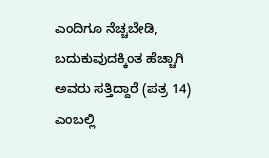ಎಂದಿಗೂ ನೆಚ್ಚಬೇಡಿ, ಬದುಕುವುದಕ್ಕಿಂತ ಹೆಚ್ಚಾಗಿ ಅವರು ಸತ್ತಿದ್ದಾರೆ (ಪತ್ರ 14) ಎಂಬಲ್ಲಿ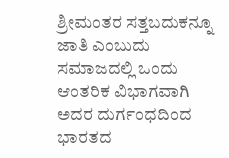ಶ್ರೀಮಂತರ ಸತ್ತಬದುಕನ್ನೂ ಜಾತಿ ಎಂಬುದು ಸಮಾಜದಲ್ಲಿ ಒಂದು ಆಂತರಿಕ ವಿಭಾಗವಾಗಿ ಅದರ ದುರ್ಗಂಧದಿಂದ ಭಾರತದ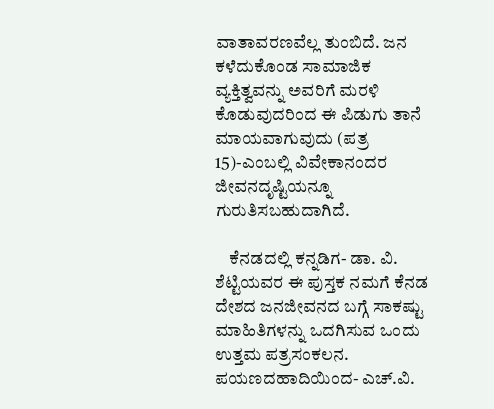ವಾತಾವರಣವೆಲ್ಲ ತುಂಬಿದೆ. ಜನ ಕಳೆದುಕೊಂಡ ಸಾಮಾಜಿಕ ವ್ಯಕ್ತಿತ್ವವನ್ನು ಅವರಿಗೆ ಮರಳಿ ಕೊಡುವುದರಿಂದ ಈ ಪಿಡುಗು ತಾನೆ ಮಾಯವಾಗುವುದು (ಪತ್ರ 15)-ಎಂಬಲ್ಲಿ ವಿವೇಕಾನಂದರ ಜೀವನದೃಷ್ಟಿಯನ್ನೂ ಗುರುತಿಸಬಹುದಾಗಿದೆ.

    ಕೆನಡದಲ್ಲಿ ಕನ್ನಡಿಗ- ಡಾ. ವಿ. ಶೆಟ್ಟಿಯವರ ಈ ಪುಸ್ತಕ ನಮಗೆ ಕೆನಡ ದೇಶದ ಜನಜೀವನದ ಬಗ್ಗೆ ಸಾಕಷ್ಟು ಮಾಹಿತಿಗಳನ್ನು ಒದಗಿಸುವ ಒಂದು ಉತ್ತಮ ಪತ್ರಸಂಕಲನ. ಪಯಣದಹಾದಿಯಿಂದ- ಎಚ್.ವಿ.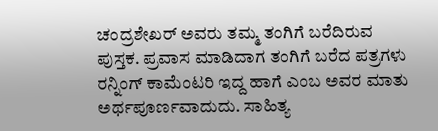ಚಂದ್ರಶೇಖರ್ ಅವರು ತಮ್ಮ ತಂಗಿಗೆ ಬರೆದಿರುವ ಪುಸ್ತಕ. ಪ್ರವಾಸ ಮಾಡಿದಾಗ ತಂಗಿಗೆ ಬರೆದ ಪತ್ರಗಳು ರನ್ನಿಂಗ್ ಕಾಮೆಂಟರಿ ಇದ್ದ ಹಾಗೆ ಎಂಬ ಅವರ ಮಾತು ಅರ್ಥಪೂರ್ಣವಾದುದು. ಸಾಹಿತ್ಯ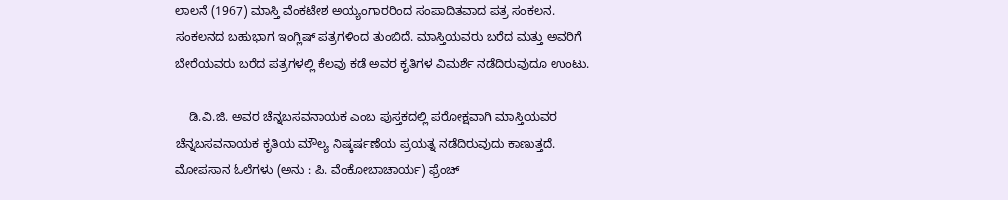ಲಾಲನೆ (1967) ಮಾಸ್ತಿ ವೆಂಕಟೇಶ ಅಯ್ಯಂಗಾರರಿಂದ ಸಂಪಾದಿತವಾದ ಪತ್ರ ಸಂಕಲನ. ಸಂಕಲನದ ಬಹುಭಾಗ ಇಂಗ್ಲಿಷ್ ಪತ್ರಗಳಿಂದ ತುಂಬಿದೆ. ಮಾಸ್ತಿಯವರು ಬರೆದ ಮತ್ತು ಅವರಿಗೆ ಬೇರೆಯವರು ಬರೆದ ಪತ್ರಗಳಲ್ಲಿ ಕೆಲವು ಕಡೆ ಅವರ ಕೃತಿಗಳ ವಿಮರ್ಶೆ ನಡೆದಿರುವುದೂ ಉಂಟು.

    ಡಿ.ವಿ.ಜಿ. ಅವರ ಚೆನ್ನಬಸವನಾಯಕ ಎಂಬ ಪುಸ್ತಕದಲ್ಲಿ ಪರೋಕ್ಷವಾಗಿ ಮಾಸ್ತಿಯವರ ಚೆನ್ನಬಸವನಾಯಕ ಕೃತಿಯ ಮೌಲ್ಯ ನಿಷ್ಕರ್ಷಣೆಯ ಪ್ರಯತ್ನ ನಡೆದಿರುವುದು ಕಾಣುತ್ತದೆ. ಮೋಪಸಾನ ಓಲೆಗಳು (ಅನು : ಪಿ. ವೆಂಕೋಬಾಚಾರ್ಯ) ಫ್ರೆಂಚ್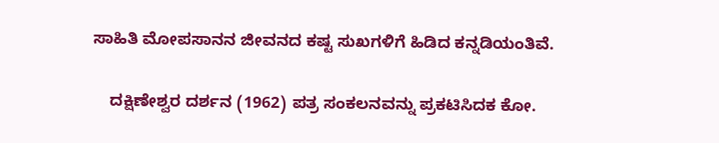ಸಾಹಿತಿ ಮೋಪಸಾನನ ಜೀವನದ ಕಷ್ಟ ಸುಖಗಳಿಗೆ ಹಿಡಿದ ಕನ್ನಡಿಯಂತಿವೆ.

    ದಕ್ಷಿಣೇಶ್ವರ ದರ್ಶನ (1962) ಪತ್ರ ಸಂಕಲನವನ್ನು ಪ್ರಕಟಿಸಿದಕ ಕೋ.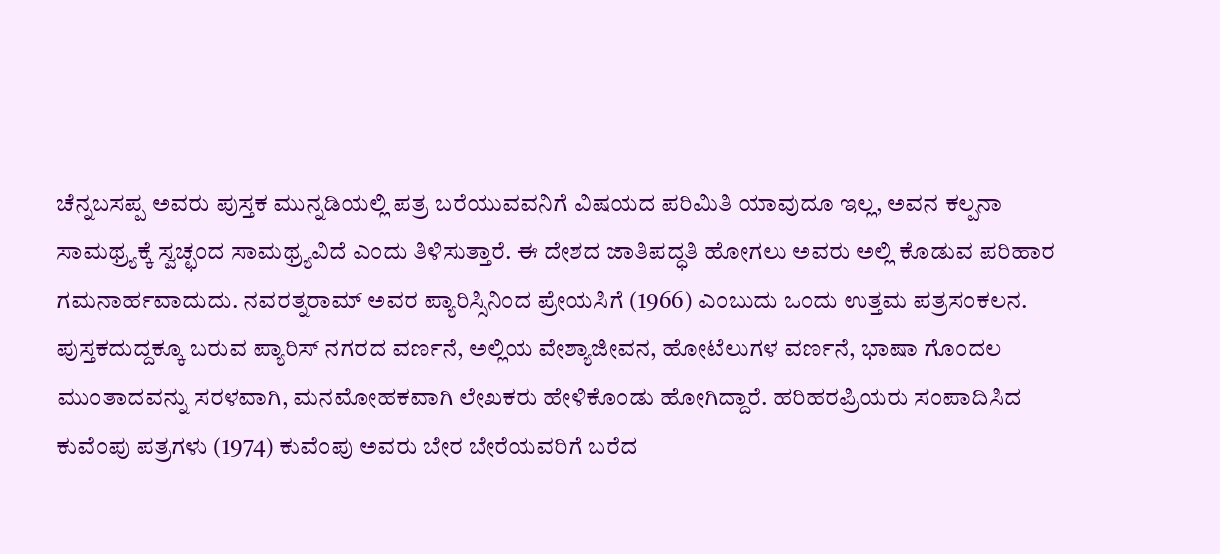ಚೆನ್ನಬಸಪ್ಪ ಅವರು ಪುಸ್ತಕ ಮುನ್ನಡಿಯಲ್ಲಿ ಪತ್ರ ಬರೆಯುವವನಿಗೆ ವಿಷಯದ ಪರಿಮಿತಿ ಯಾವುದೂ ಇಲ್ಲ, ಅವನ ಕಲ್ಪನಾ ಸಾಮಥ್ರ್ಯಕ್ಕೆ ಸ್ವಚ್ಛಂದ ಸಾಮಥ್ರ್ಯವಿದೆ ಎಂದು ತಿಳಿಸುತ್ತಾರೆ. ಈ ದೇಶದ ಜಾತಿಪದ್ಧತಿ ಹೋಗಲು ಅವರು ಅಲ್ಲಿ ಕೊಡುವ ಪರಿಹಾರ ಗಮನಾರ್ಹವಾದುದು. ನವರತ್ನರಾಮ್ ಅವರ ಪ್ಯಾರಿಸ್ಸಿನಿಂದ ಪ್ರೇಯಸಿಗೆ (1966) ಎಂಬುದು ಒಂದು ಉತ್ತಮ ಪತ್ರಸಂಕಲನ. ಪುಸ್ತಕದುದ್ದಕ್ಕೂ ಬರುವ ಪ್ಯಾರಿಸ್ ನಗರದ ವರ್ಣನೆ, ಅಲ್ಲಿಯ ವೇಶ್ಯಾಜೀವನ, ಹೋಟೆಲುಗಳ ವರ್ಣನೆ, ಭಾಷಾ ಗೊಂದಲ ಮುಂತಾದವನ್ನು ಸರಳವಾಗಿ, ಮನಮೋಹಕವಾಗಿ ಲೇಖಕರು ಹೇಳಿಕೊಂಡು ಹೋಗಿದ್ದಾರೆ. ಹರಿಹರಪ್ರಿಯರು ಸಂಪಾದಿಸಿದ ಕುವೆಂಪು ಪತ್ರಗಳು (1974) ಕುವೆಂಪು ಅವರು ಬೇರ ಬೇರೆಯವರಿಗೆ ಬರೆದ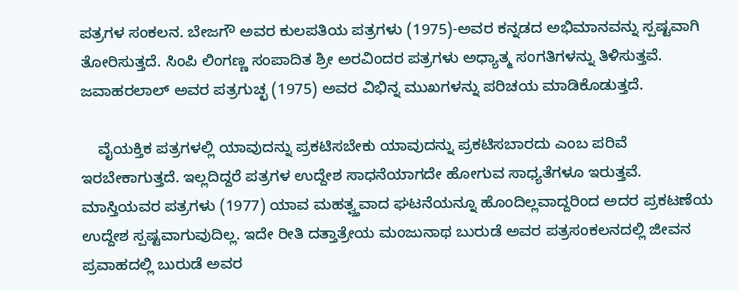ಪತ್ರಗಳ ಸಂಕಲನ. ಬೇಜಗೌ ಅವರ ಕುಲಪತಿಯ ಪತ್ರಗಳು (1975)-ಅವರ ಕನ್ನಡದ ಅಭಿಮಾನವನ್ನು ಸ್ಪಷ್ಟವಾಗಿ ತೋರಿಸುತ್ತದೆ. ಸಿಂಪಿ ಲಿಂಗಣ್ಣ ಸಂಪಾದಿತ ಶ್ರೀ ಅರವಿಂದರ ಪತ್ರಗಳು ಅಧ್ಯಾತ್ಮ ಸಂಗತಿಗಳನ್ನು ತಿಳಿಸುತ್ತವೆ. ಜವಾಹರಲಾಲ್ ಅವರ ಪತ್ರಗುಚ್ಛ (1975) ಅವರ ವಿಭಿನ್ನ ಮುಖಗಳನ್ನು ಪರಿಚಯ ಮಾಡಿಕೊಡುತ್ತದೆ.

    ವೈಯಕ್ತಿಕ ಪತ್ರಗಳಲ್ಲಿ ಯಾವುದನ್ನು ಪ್ರಕಟಿಸಬೇಕು ಯಾವುದನ್ನು ಪ್ರಕಟಿಸಬಾರದು ಎಂಬ ಪರಿವೆ ಇರಬೇಕಾಗುತ್ತದೆ. ಇಲ್ಲದಿದ್ದರೆ ಪತ್ರಗಳ ಉದ್ದೇಶ ಸಾಧನೆಯಾಗದೇ ಹೋಗುವ ಸಾಧ್ಯತೆಗಳೂ ಇರುತ್ತವೆ. ಮಾಸ್ತಿಯವರ ಪತ್ರಗಳು (1977) ಯಾವ ಮಹತ್ವ್ತವಾದ ಘಟನೆಯನ್ನೂ ಹೊಂದಿಲ್ಲವಾದ್ದರಿಂದ ಅದರ ಪ್ರಕಟಣೆಯ ಉದ್ದೇಶ ಸ್ಪಷ್ಟವಾಗುವುದಿಲ್ಲ. ಇದೇ ರೀತಿ ದತ್ತಾತ್ರೇಯ ಮಂಜುನಾಥ ಬುರುಡೆ ಅವರ ಪತ್ರಸಂಕಲನದಲ್ಲಿ ಜೀವನ ಪ್ರವಾಹದಲ್ಲಿ ಬುರುಡೆ ಅವರ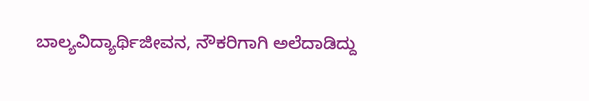ಬಾಲ್ಯವಿದ್ಯಾರ್ಥಿಜೀವನ, ನೌಕರಿಗಾಗಿ ಅಲೆದಾಡಿದ್ದು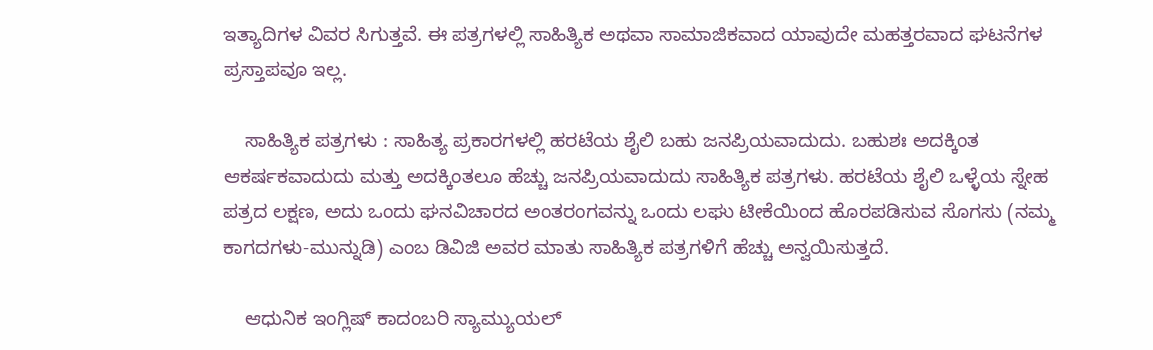ಇತ್ಯಾದಿಗಳ ವಿವರ ಸಿಗುತ್ತವೆ. ಈ ಪತ್ರಗಳಲ್ಲಿ ಸಾಹಿತ್ಯಿಕ ಅಥವಾ ಸಾಮಾಜಿಕವಾದ ಯಾವುದೇ ಮಹತ್ತರವಾದ ಘಟನೆಗಳ ಪ್ರಸ್ತಾಪವೂ ಇಲ್ಲ.

    ಸಾಹಿತ್ಯಿಕ ಪತ್ರಗಳು : ಸಾಹಿತ್ಯ ಪ್ರಕಾರಗಳಲ್ಲಿ ಹರಟೆಯ ಶೈಲಿ ಬಹು ಜನಪ್ರಿಯವಾದುದು. ಬಹುಶಃ ಅದಕ್ಕಿಂತ ಆಕರ್ಷಕವಾದುದು ಮತ್ತು ಅದಕ್ಕಿಂತಲೂ ಹೆಚ್ಚು ಜನಪ್ರಿಯವಾದುದು ಸಾಹಿತ್ಯಿಕ ಪತ್ರಗಳು. ಹರಟೆಯ ಶೈಲಿ ಒಳ್ಳೆಯ ಸ್ನೇಹ ಪತ್ರದ ಲಕ್ಷಣ, ಅದು ಒಂದು ಘನವಿಚಾರದ ಅಂತರಂಗವನ್ನು ಒಂದು ಲಘು ಟೀಕೆಯಿಂದ ಹೊರಪಡಿಸುವ ಸೊಗಸು (ನಮ್ಮ ಕಾಗದಗಳು-ಮುನ್ನುಡಿ) ಎಂಬ ಡಿವಿಜಿ ಅವರ ಮಾತು ಸಾಹಿತ್ಯಿಕ ಪತ್ರಗಳಿಗೆ ಹೆಚ್ಚು ಅನ್ವಯಿಸುತ್ತದೆ.

    ಆಧುನಿಕ ಇಂಗ್ಲಿಷ್ ಕಾದಂಬರಿ ಸ್ಯಾಮ್ಯುಯಲ್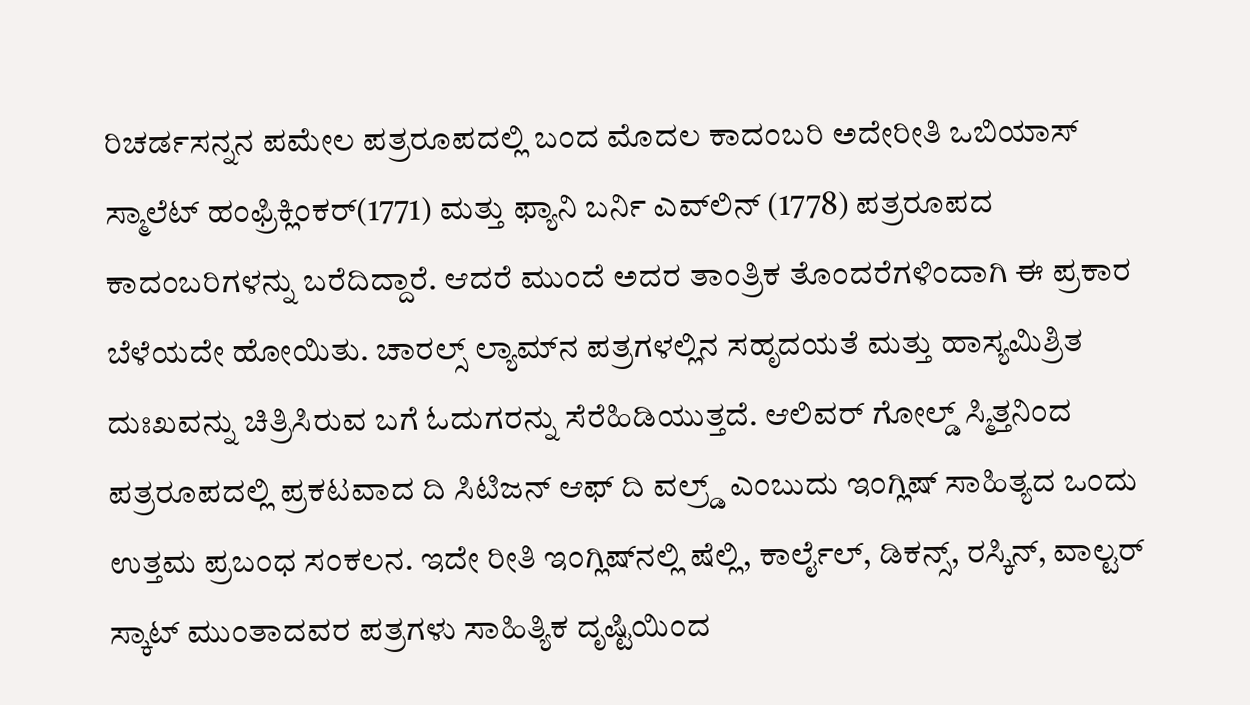ರಿಚರ್ಡಸನ್ನನ ಪಮೇಲ ಪತ್ರರೂಪದಲ್ಲಿ ಬಂದ ಮೊದಲ ಕಾದಂಬರಿ ಅದೇರೀತಿ ಒಬಿಯಾಸ್ ಸ್ಮಾಲೆಟ್ ಹಂಫ್ರಿಕ್ಲಿಂಕರ್(1771) ಮತ್ತು ಫ್ಯಾನಿ ಬರ್ನಿ ಎವ್‍ಲಿನ್ (1778) ಪತ್ರರೂಪದ ಕಾದಂಬರಿಗಳನ್ನು ಬರೆದಿದ್ದಾರೆ. ಆದರೆ ಮುಂದೆ ಅದರ ತಾಂತ್ರಿಕ ತೊಂದರೆಗಳಿಂದಾಗಿ ಈ ಪ್ರಕಾರ ಬೆಳೆಯದೇ ಹೋಯಿತು. ಚಾರಲ್ಸ್ ಲ್ಯಾಮ್‍ನ ಪತ್ರಗಳಲ್ಲಿನ ಸಹೃದಯತೆ ಮತ್ತು ಹಾಸ್ಯಮಿಶ್ರಿತ ದುಃಖವನ್ನು ಚಿತ್ರಿಸಿರುವ ಬಗೆ ಓದುಗರನ್ನು ಸೆರೆಹಿಡಿಯುತ್ತದೆ. ಆಲಿವರ್ ಗೋಲ್ಡ್ ಸ್ಮಿತ್ತನಿಂದ ಪತ್ರರೂಪದಲ್ಲಿ ಪ್ರಕಟವಾದ ದಿ ಸಿಟಿಜನ್ ಆಫ್ ದಿ ವಲ್ರ್ಡ್ ಎಂಬುದು ಇಂಗ್ಲಿಷ್ ಸಾಹಿತ್ಯದ ಒಂದು ಉತ್ತಮ ಪ್ರಬಂಧ ಸಂಕಲನ. ಇದೇ ರೀತಿ ಇಂಗ್ಲಿಷ್‍ನಲ್ಲಿ ಷೆಲ್ಲಿ, ಕಾರ್ಲೈಲ್, ಡಿಕನ್ಸ್, ರಸ್ಕಿನ್, ವಾಲ್ಟರ್ ಸ್ಕಾಟ್ ಮುಂತಾದವರ ಪತ್ರಗಳು ಸಾಹಿತ್ಯಿಕ ದೃಷ್ಟಿಯಿಂದ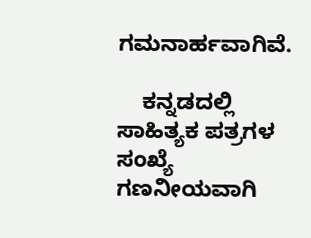ಗಮನಾರ್ಹವಾಗಿವೆ.

    ಕನ್ನಡದಲ್ಲಿ ಸಾಹಿತ್ಯಕ ಪತ್ರಗಳ ಸಂಖ್ಯೆ ಗಣನೀಯವಾಗಿ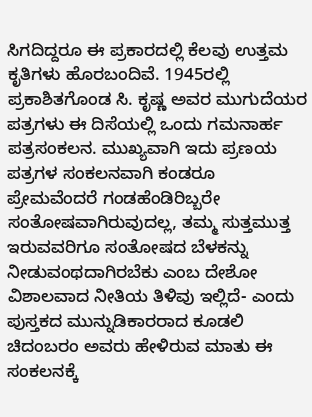ಸಿಗದಿದ್ದರೂ ಈ ಪ್ರಕಾರದಲ್ಲಿ ಕೆಲವು ಉತ್ತಮ ಕೃತಿಗಳು ಹೊರಬಂದಿವೆ. 1945ರಲ್ಲಿ ಪ್ರಕಾಶಿತಗೊಂಡ ಸಿ. ಕೃಷ್ಣ ಅವರ ಮುಗುದೆಯರ ಪತ್ರಗಳು ಈ ದಿಸೆಯಲ್ಲಿ ಒಂದು ಗಮನಾರ್ಹ ಪತ್ರಸಂಕಲನ. ಮುಖ್ಯವಾಗಿ ಇದು ಪ್ರಣಯ ಪತ್ರಗಳ ಸಂಕಲನವಾಗಿ ಕಂಡರೂ ಪ್ರೇಮವೆಂದರೆ ಗಂಡಹೆಂಡಿರಿಬ್ಬರೇ ಸಂತೋಷವಾಗಿರುವುದಲ್ಲ, ತಮ್ಮ ಸುತ್ತಮುತ್ತ ಇರುವವರಿಗೂ ಸಂತೋಷದ ಬೆಳಕನ್ನು ನೀಡುವಂಥದಾಗಿರಬೆಕು ಎಂಬ ದೇಶೋ ವಿಶಾಲವಾದ ನೀತಿಯ ತಿಳಿವು ಇಲ್ಲಿದೆ- ಎಂದು ಪುಸ್ತಕದ ಮುನ್ನುಡಿಕಾರರಾದ ಕೂಡಲಿ ಚಿದಂಬರಂ ಅವರು ಹೇಳಿರುವ ಮಾತು ಈ ಸಂಕಲನಕ್ಕೆ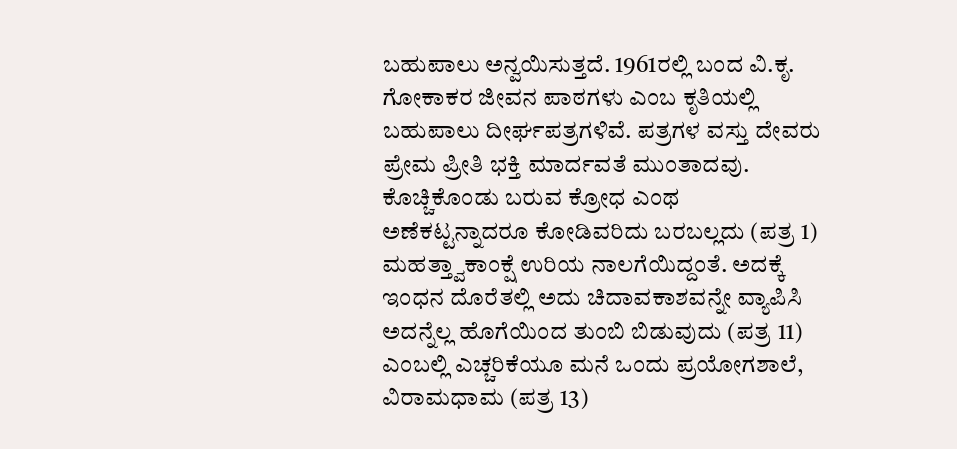ಬಹುಪಾಲು ಅನ್ವಯಿಸುತ್ತದೆ. 1961ರಲ್ಲಿ ಬಂದ ವಿ.ಕೃ. ಗೋಕಾಕರ ಜೀವನ ಪಾಠಗಳು ಎಂಬ ಕೃತಿಯಲ್ಲಿ ಬಹುಪಾಲು ದೀರ್ಘಪತ್ರಗಳಿವೆ. ಪತ್ರಗಳ ವಸ್ತು ದೇವರು ಪ್ರೇಮ ಪ್ರೀತಿ ಭಕ್ತಿ ಮಾರ್ದವತೆ ಮುಂತಾದವು. ಕೊಚ್ಚಿಕೊಂಡು ಬರುವ ಕ್ರೋಧ ಎಂಥ ಅಣೆಕಟ್ಟನ್ನಾದರೂ ಕೋಡಿವರಿದು ಬರಬಲ್ಲದು (ಪತ್ರ 1) ಮಹತ್ತ್ವಾಕಾಂಕ್ಷೆ ಉರಿಯ ನಾಲಗೆಯಿದ್ದಂತೆ. ಅದಕ್ಕೆ ಇಂಧನ ದೊರೆತಲ್ಲಿ ಅದು ಚಿದಾವಕಾಶವನ್ನೇ ವ್ಯಾಪಿಸಿ ಅದನ್ನೆಲ್ಲ ಹೊಗೆಯಿಂದ ತುಂಬಿ ಬಿಡುವುದು (ಪತ್ರ 11) ಎಂಬಲ್ಲಿ ಎಚ್ಚರಿಕೆಯೂ ಮನೆ ಒಂದು ಪ್ರಯೋಗಶಾಲೆ, ವಿರಾಮಧಾಮ (ಪತ್ರ 13)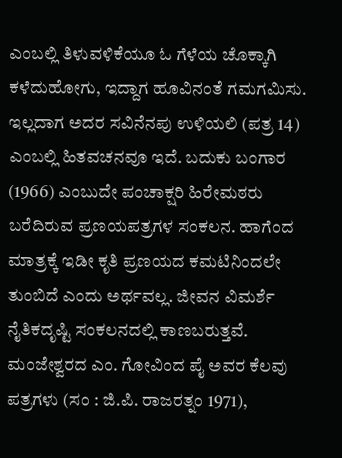ಎಂಬಲ್ಲಿ ತಿಳುವಳಿಕೆಯೂ ಓ ಗೆಳೆಯ ಚೊಕ್ಕಾಗಿ ಕಳೆದುಹೋಗು, ಇದ್ದಾಗ ಹೂವಿನಂತೆ ಗಮಗಮಿಸು. ಇಲ್ಲದಾಗ ಅದರ ಸವಿನೆನಪು ಉಳಿಯಲಿ (ಪತ್ರ 14) ಎಂಬಲ್ಲಿ ಹಿತವಚನವೂ ಇದೆ. ಬದುಕು ಬಂಗಾರ (1966) ಎಂಬುದೇ ಪಂಚಾಕ್ಷರಿ ಹಿರೇಮಠರು ಬರೆದಿರುವ ಪ್ರಣಯಪತ್ರಗಳ ಸಂಕಲನ. ಹಾಗೆಂದ ಮಾತ್ರಕ್ಕೆ ಇಡೀ ಕೃತಿ ಪ್ರಣಯದ ಕಮಟಿನಿಂದಲೇ ತುಂಬಿದೆ ಎಂದು ಅರ್ಥವಲ್ಲ. ಜೀವನ ವಿಮರ್ಶೆ ನೈತಿಕದೃಷ್ಟಿ ಸಂಕಲನದಲ್ಲಿ ಕಾಣಬರುತ್ತವೆ. ಮಂಜೇಶ್ವರದ ಎಂ. ಗೋವಿಂದ ಪೈ ಅವರ ಕೆಲವು ಪತ್ರಗಳು (ಸಂ : ಜಿ.ಪಿ. ರಾಜರತ್ನಂ 1971),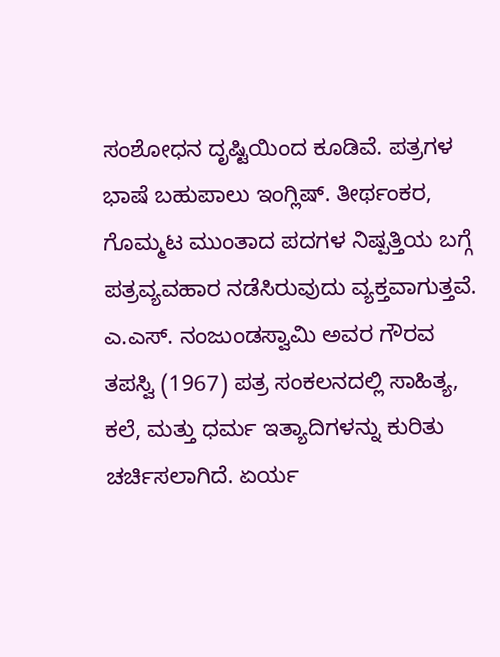ಸಂಶೋಧನ ದೃಷ್ಟಿಯಿಂದ ಕೂಡಿವೆ. ಪತ್ರಗಳ ಭಾಷೆ ಬಹುಪಾಲು ಇಂಗ್ಲಿಷ್. ತೀರ್ಥಂಕರ, ಗೊಮ್ಮಟ ಮುಂತಾದ ಪದಗಳ ನಿಷ್ಪತ್ತಿಯ ಬಗ್ಗೆ ಪತ್ರವ್ಯವಹಾರ ನಡೆಸಿರುವುದು ವ್ಯಕ್ತವಾಗುತ್ತವೆ. ಎ.ಎಸ್. ನಂಜುಂಡಸ್ವಾಮಿ ಅವರ ಗೌರವ ತಪಸ್ವಿ (1967) ಪತ್ರ ಸಂಕಲನದಲ್ಲಿ ಸಾಹಿತ್ಯ, ಕಲೆ, ಮತ್ತು ಧರ್ಮ ಇತ್ಯಾದಿಗಳನ್ನು ಕುರಿತು ಚರ್ಚಿಸಲಾಗಿದೆ. ಏರ್ಯ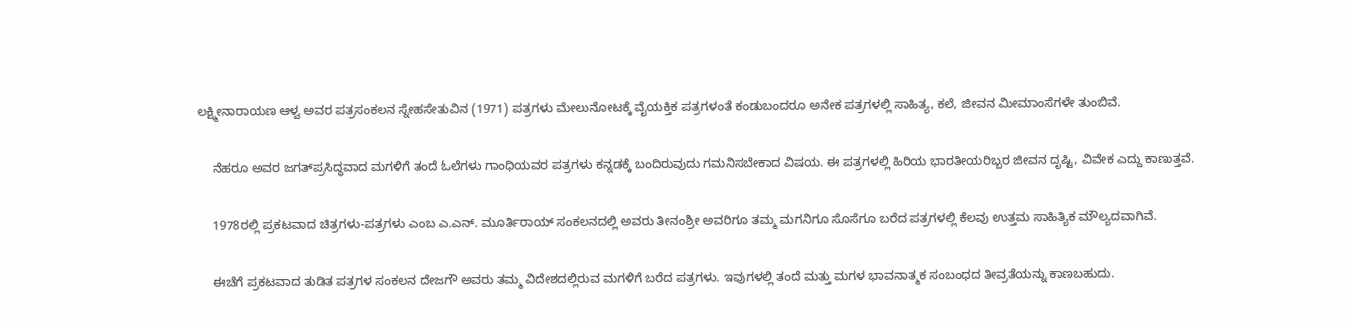ಲಕ್ಷ್ಮೀನಾರಾಯಣ ಆಳ್ವ ಅವರ ಪತ್ರಸಂಕಲನ ಸ್ನೇಹಸೇತುವಿನ (1971) ಪತ್ರಗಳು ಮೇಲುನೋಟಕ್ಕೆ ವೈಯಕ್ತಿಕ ಪತ್ರಗಳಂತೆ ಕಂಡುಬಂದರೂ ಅನೇಕ ಪತ್ರಗಳಲ್ಲಿ ಸಾಹಿತ್ಯ, ಕಲೆ, ಜೀವನ ಮೀಮಾಂಸೆಗಳೇ ತುಂಬಿವೆ.

    ನೆಹರೂ ಅವರ ಜಗತ್‍ಪ್ರಸಿದ್ಧವಾದ ಮಗಳಿಗೆ ತಂದೆ ಓಲೆಗಳು ಗಾಂಧಿಯವರ ಪತ್ರಗಳು ಕನ್ನಡಕ್ಕೆ ಬಂದಿರುವುದು ಗಮನಿಸಬೇಕಾದ ವಿಷಯ. ಈ ಪತ್ರಗಳಲ್ಲಿ ಹಿರಿಯ ಭಾರತೀಯರಿಬ್ಬರ ಜೀವನ ದೃಷ್ಟಿ, ವಿವೇಕ ಎದ್ದು ಕಾಣುತ್ತವೆ.

    1978ರಲ್ಲಿ ಪ್ರಕಟವಾದ ಚಿತ್ರಗಳು-ಪತ್ರಗಳು ಎಂಬ ಎ.ಎನ್. ಮೂರ್ತಿರಾಯ್ ಸಂಕಲನದಲ್ಲಿ ಅವರು ತೀನಂಶ್ರೀ ಅವರಿಗೂ ತಮ್ಮ ಮಗನಿಗೂ ಸೊಸೆಗೂ ಬರೆದ ಪತ್ರಗಳಲ್ಲಿ ಕೆಲವು ಉತ್ತಮ ಸಾಹಿತ್ಯಿಕ ಮೌಲ್ಯದವಾಗಿವೆ.

    ಈಚೆಗೆ ಪ್ರಕಟವಾದ ತುಡಿತ ಪತ್ರಗಳ ಸಂಕಲನ ದೇಜಗೌ ಅವರು ತಮ್ಮ ವಿದೇಶದಲ್ಲಿರುವ ಮಗಳಿಗೆ ಬರೆದ ಪತ್ರಗಳು. ಇವುಗಳಲ್ಲಿ ತಂದೆ ಮತ್ತು ಮಗಳ ಭಾವನಾತ್ಮಕ ಸಂಬಂಧದ ತೀವ್ರತೆಯನ್ನು ಕಾಣಬಹುದು.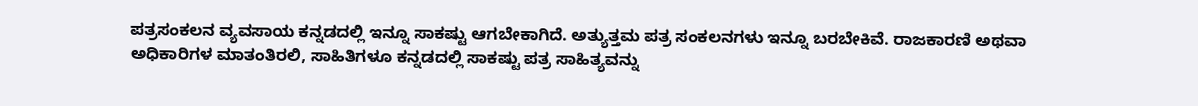ಪತ್ರಸಂಕಲನ ವ್ಯವಸಾಯ ಕನ್ನಡದಲ್ಲಿ ಇನ್ನೂ ಸಾಕಷ್ಟು ಆಗಬೇಕಾಗಿದೆ. ಅತ್ಯುತ್ತಮ ಪತ್ರ ಸಂಕಲನಗಳು ಇನ್ನೂ ಬರಬೇಕಿವೆ. ರಾಜಕಾರಣಿ ಅಥವಾ ಅಧಿಕಾರಿಗಳ ಮಾತಂತಿರಲಿ, ಸಾಹಿತಿಗಳೂ ಕನ್ನಡದಲ್ಲಿ ಸಾಕಷ್ಟು ಪತ್ರ ಸಾಹಿತ್ಯವನ್ನು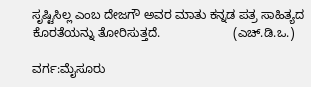ಸೃಷ್ಟಿಸಿಲ್ಲ ಎಂಬ ದೇಜಗೌ ಅವರ ಮಾತು ಕನ್ನಡ ಪತ್ರ ಸಾಹಿತ್ಯದ ಕೊರತೆಯನ್ನು ತೋರಿಸುತ್ತದೆ.                     (ಎಚ್.ಡಿ.ಒ.)

ವರ್ಗ:ಮೈಸೂರು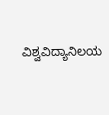ವಿಶ್ವವಿದ್ಯಾನಿಲಯ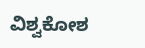ವಿಶ್ವಕೋಶ